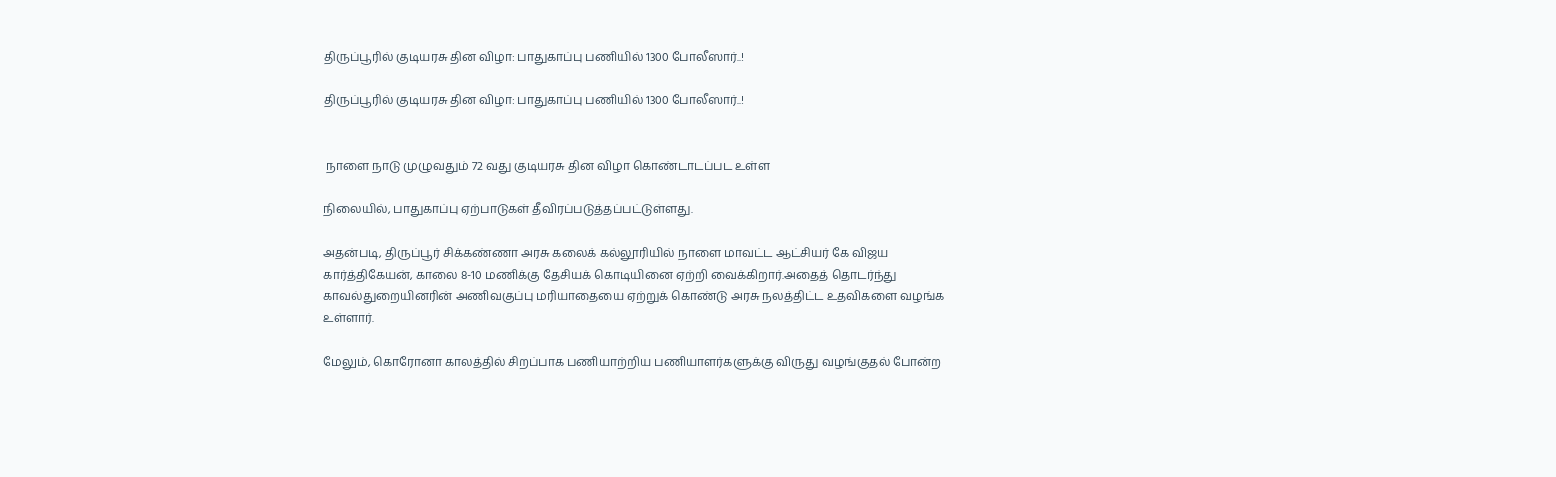திருப்பூரில் குடியரசு தின விழா: பாதுகாப்பு பணியில் 1300 போலீஸார்..!

திருப்பூரில் குடியரசு தின விழா: பாதுகாப்பு பணியில் 1300 போலீஸார்..!


 நாளை நாடு முழுவதும் 72 வது குடியரசு தின விழா கொண்டாடப்பட உள்ள

நிலையில், பாதுகாப்பு ஏற்பாடுகள் தீவிரப்படுத்தப்பட்டுள்ளது.

அதன்படி, திருப்பூர் சிக்கண்ணா அரசு கலைக் கல்லூரியில் நாளை மாவட்ட ஆட்சியர் கே விஜய கார்த்திகேயன், காலை 8-10 மணிக்கு தேசியக் கொடியினை ஏற்றி வைக்கிறார்.அதைத் தொடர்ந்து காவல்துறையினரின் அணிவகுப்பு மரியாதையை ஏற்றுக் கொண்டு அரசு நலத்திட்ட உதவிகளை வழங்க உள்ளார்.

மேலும், கொரோனா காலத்தில் சிறப்பாக பணியாற்றிய பணியாளர்களுக்கு விருது வழங்குதல் போன்ற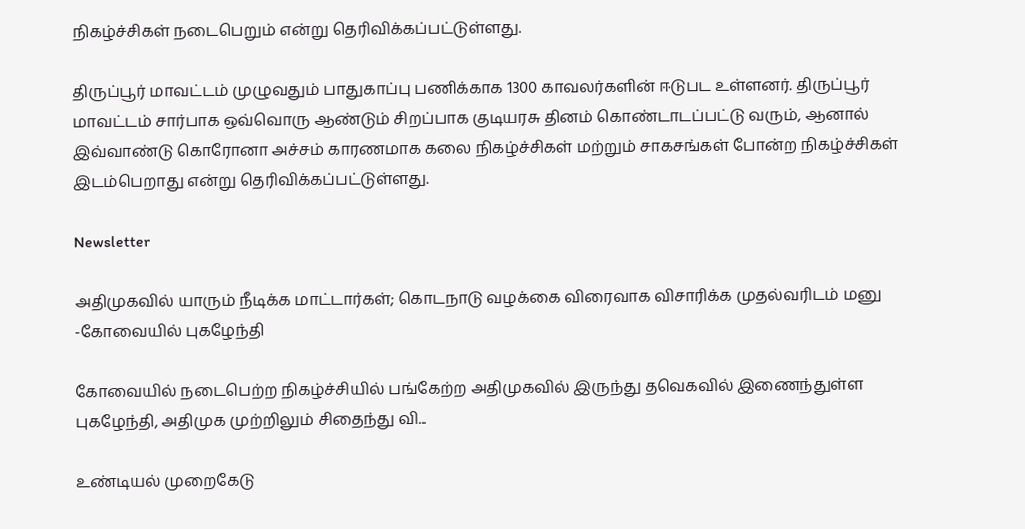நிகழ்ச்சிகள் நடைபெறும் என்று தெரிவிக்கப்பட்டுள்ளது.

திருப்பூர் மாவட்டம் முழுவதும் பாதுகாப்பு பணிக்காக 1300 காவலர்களின் ஈடுபட உள்ளனர். திருப்பூர் மாவட்டம் சார்பாக ஒவ்வொரு ஆண்டும் சிறப்பாக குடியரசு தினம் கொண்டாடப்பட்டு வரும், ஆனால் இவ்வாண்டு கொரோனா அச்சம் காரணமாக கலை நிகழ்ச்சிகள் மற்றும் சாகசங்கள் போன்ற நிகழ்ச்சிகள் இடம்பெறாது என்று தெரிவிக்கப்பட்டுள்ளது.

Newsletter

அதிமுகவில் யாரும் நீடிக்க மாட்டார்கள்; கொடநாடு வழக்கை விரைவாக விசாரிக்க முதல்வரிடம் மனு -கோவையில் புகழேந்தி

கோவையில் நடைபெற்ற நிகழ்ச்சியில் பங்கேற்ற அதிமுகவில் இருந்து தவெகவில் இணைந்துள்ள புகழேந்தி, அதிமுக முற்றிலும் சிதைந்து வி...

உண்டியல் முறைகேடு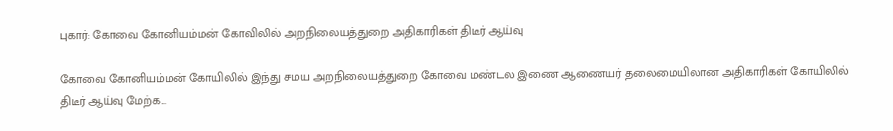புகார்: கோவை கோனியம்மன் கோவிலில் அறநிலையத்துறை அதிகாரிகள் திடீர் ஆய்வு

கோவை கோனியம்மன் கோயிலில் இந்து சமய அறநிலையத்துறை கோவை மண்டல இணை ஆணையர் தலைமையிலான அதிகாரிகள் கோயிலில் திடீர் ஆய்வு மேற்க...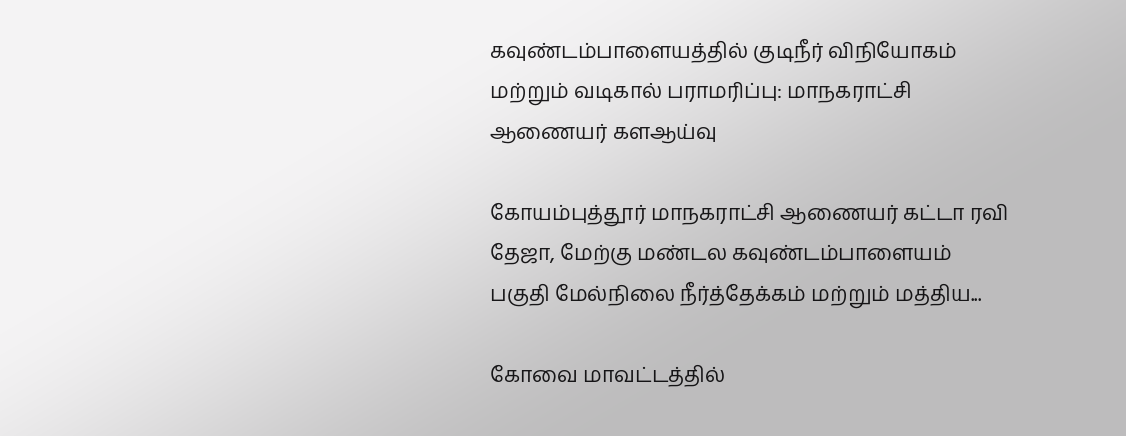கவுண்டம்பாளையத்தில் குடிநீர் விநியோகம் மற்றும் வடிகால் பராமரிப்பு: மாநகராட்சி ஆணையர் களஆய்வு

கோயம்புத்தூர் மாநகராட்சி ஆணையர் கட்டா ரவி தேஜா, மேற்கு மண்டல கவுண்டம்பாளையம் பகுதி மேல்நிலை நீர்த்தேக்கம் மற்றும் மத்திய...

கோவை மாவட்டத்தில்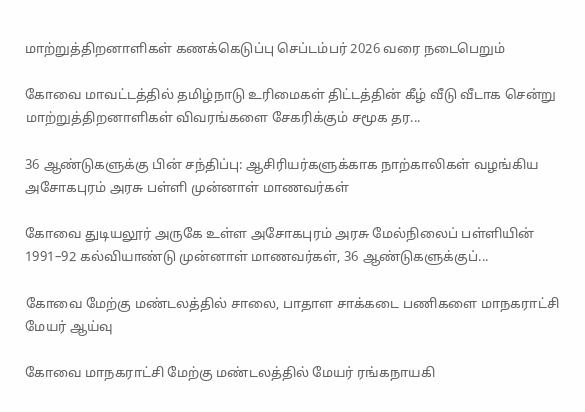மாற்றுத்திறனாளிகள் கணக்கெடுப்பு செப்டம்பர் 2026 வரை நடைபெறும்

கோவை மாவட்டத்தில் தமிழ்நாடு உரிமைகள் திட்டத்தின் கீழ் வீடு வீடாக சென்று மாற்றுத்திறனாளிகள் விவரங்களை சேகரிக்கும் சமூக தர...

36 ஆண்டுகளுக்கு பின் சந்திப்பு: ஆசிரியர்களுக்காக நாற்காலிகள் வழங்கிய அசோகபுரம் அரசு பள்ளி முன்னாள் மாணவர்கள்

கோவை துடியலூர் அருகே உள்ள அசோகபுரம் அரசு மேல்நிலைப் பள்ளியின் 1991–92 கல்வியாண்டு முன்னாள் மாணவர்கள், 36 ஆண்டுகளுக்குப்...

கோவை மேற்கு மண்டலத்தில் சாலை, பாதாள சாக்கடை பணிகளை மாநகராட்சி மேயர் ஆய்வு

கோவை மாநகராட்சி மேற்கு மண்டலத்தில் மேயர் ரங்கநாயகி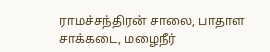ராமச்சந்திரன் சாலை, பாதாள சாக்கடை, மழைநீர்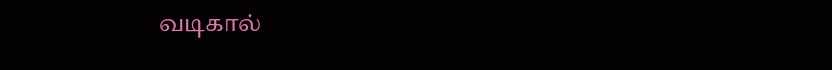வடிகால்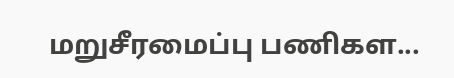மறுசீரமைப்பு பணிகள...